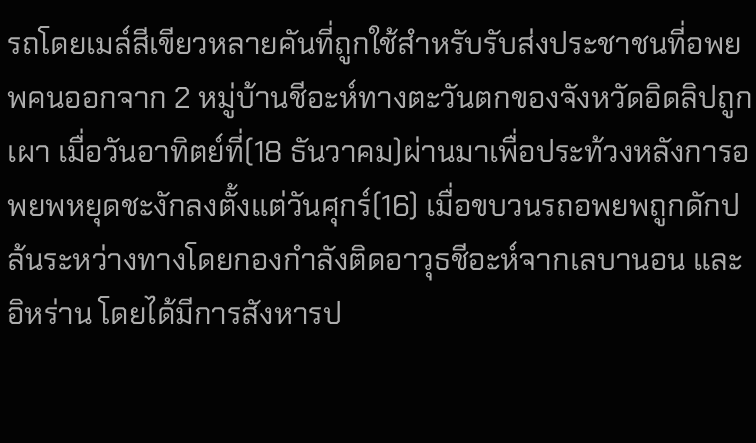รถโดยเมล์สีเขียวหลายคันที่ถูกใช้สำหรับรับส่งประชาชนที่อพยพคนออกจาก 2 หมู่บ้านชีอะห์ทางตะวันตกของจังหวัดอิดลิปถูกเผา เมื่อวันอาทิตย์ที่(18 ธันวาคม)ผ่านมาเพื่อประท้วงหลังการอพยพหยุดชะงักลงตั้งแต่วันศุกร์(16) เมื่อขบวนรถอพยพถูกดักปล้นระหว่างทางโดยกองกำลังติดอาวุธชีอะห์จากเลบานอน และอิหร่าน โดยได้มีการสังหารป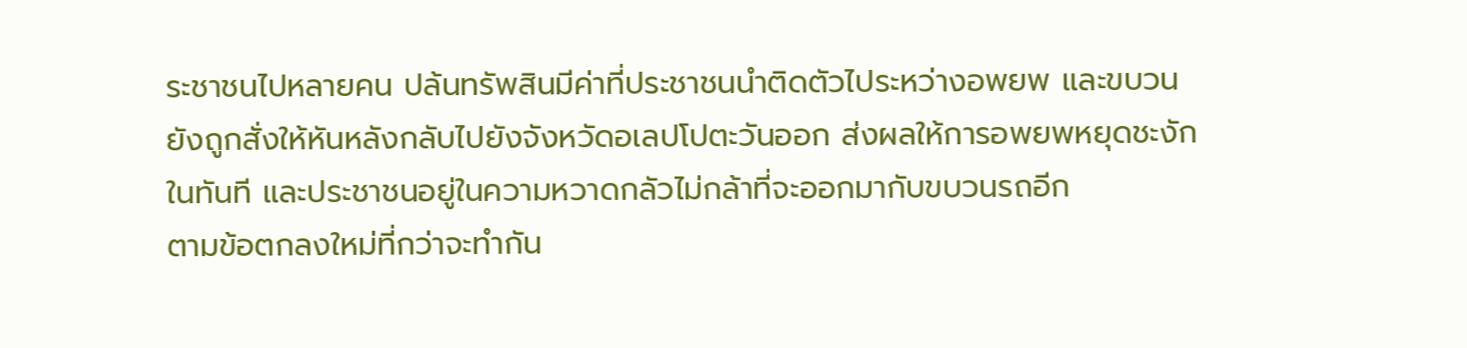ระชาชนไปหลายคน ปล้นทรัพสินมีค่าที่ประชาชนนำติดตัวไประหว่างอพยพ และขบวนยังถูกสั่งให้หันหลังกลับไปยังจังหวัดอเลปโปตะวันออก ส่งผลให้การอพยพหยุดชะงักในทันที และประชาชนอยู่ในความหวาดกลัวไม่กล้าที่จะออกมากับขบวนรถอีก
ตามข้อตกลงใหม่ที่กว่าจะทำกัน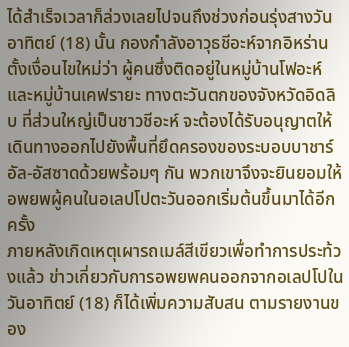ได้สำเร็จเวลาก็ล่วงเลยไปจนถึงช่วงก่อนรุ่งสางวันอาทิตย์ (18) นั้น กองกำลังอาวุธชีอะห์จากอิหร่านตั้งเงื่อนไขใหม่ว่า ผู้คนซึ่งติดอยู่ในหมู่บ้านโฟอะห์ และหมู่บ้านเคฟรายะ ทางตะวันตกของจังหวัดอิดลิบ ที่ส่วนใหญ่เป็นชาวชีอะห์ จะต้องได้รับอนุญาตให้เดินทางออกไปยังพื้นที่ยึดครองของระบอบบาชาร์ อัล-อัสซาดด้วยพร้อมๆ กัน พวกเขาจึงจะยินยอมให้อพยพผู้คนในอเลปโปตะวันออกเริ่มต้นขึ้นมาได้อีกครั้ง
ภายหลังเกิดเหตุเผารถเมล์สีเขียวเพื่อทำการประท้วงแล้ว ข่าวเกี่ยวกับการอพยพคนออกจากอเลปโปในวันอาทิตย์ (18) ก็ได้เพิ่มความสับสน ตามรายงานของ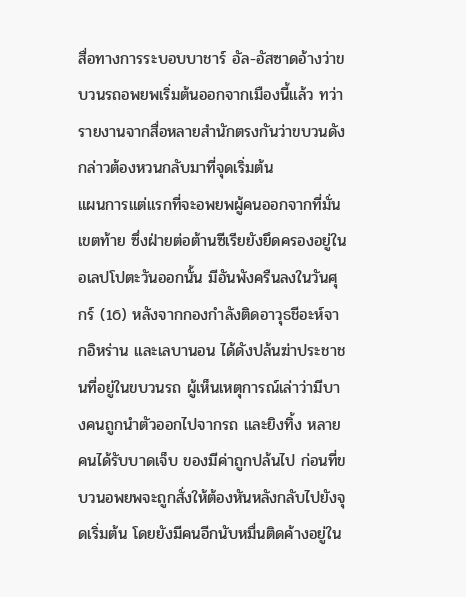สื่อทางการระบอบบาชาร์ อัล-อัสซาดอ้างว่าขบวนรถอพยพเริ่มต้นออกจากเมืองนี้แล้ว ทว่ารายงานจากสื่อหลายสำนักตรงกันว่าขบวนดังกล่าวต้องหวนกลับมาที่จุดเริ่มต้น
แผนการแต่แรกที่จะอพยพผู้คนออกจากที่มั่นเขตท้าย ซึ่งฝ่ายต่อต้านซีเรียยังยึดครองอยู่ในอเลปโปตะวันออกนั้น มีอันพังครืนลงในวันศุกร์ (16) หลังจากกองกำลังติดอาวุธชีอะห์จากอิหร่าน และเลบานอน ได้ดังปล้นฆ่าประชาชนที่อยู่ในขบวนรถ ผู้เห็นเหตุการณ์เล่าว่ามีบางคนถูกนำตัวออกไปจากรถ และยิงทิ้ง หลายคนได้รับบาดเจ็บ ของมีค่าถูกปล้นไป ก่อนที่ขบวนอพยพจะถูกสั่งให้ต้องหันหลังกลับไปยังจุดเริ่มต้น โดยยังมีคนอีกนับหมื่นติดค้างอยู่ใน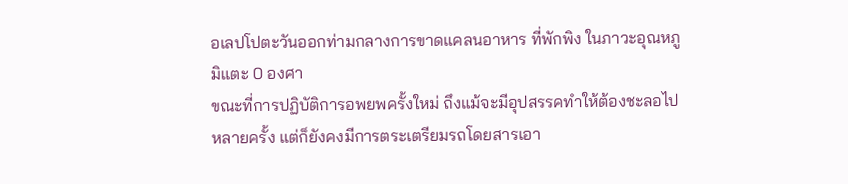อเลปโปตะวันออกท่ามกลางการขาดแคลนอาหาร ที่พักพิง ในภาวะอุณหภูมิแตะ 0 องศา
ขณะที่การปฏิบัติการอพยพครั้งใหม่ ถึงแม้จะมีอุปสรรคทำให้ต้องชะลอไปหลายครั้ง แต่ก็ยังคงมีการตระเตรียมรถโดยสารเอา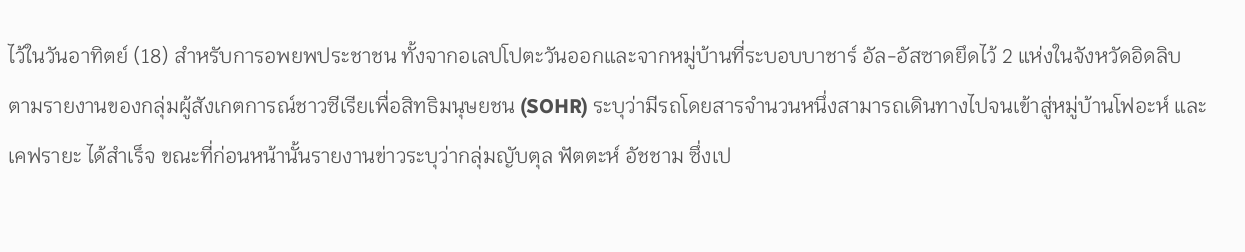ไว้ในวันอาทิตย์ (18) สำหรับการอพยพประชาชน ทั้งจากอเลปโปตะวันออกและจากหมู่บ้านที่ระบอบบาชาร์ อัล-อัสซาดยึดไว้ 2 แห่งในจังหวัดอิดลิบ
ตามรายงานของกลุ่มผู้สังเกตการณ์ชาวซีเรียเพื่อสิทธิมนุษยชน (SOHR) ระบุว่ามีรถโดยสารจำนวนหนึ่งสามารถเดินทางไปจนเข้าสู่หมู่บ้านโฟอะห์ และ เคฟรายะ ได้สำเร็จ ขณะที่ก่อนหน้านั้นรายงานข่าวระบุว่ากลุ่มญับตุล ฟัตตะห์ อัชชาม ซึ่งเป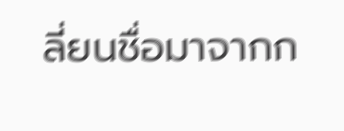ลี่ยนชื่อมาจากก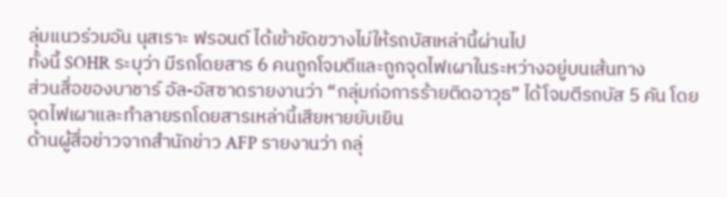ลุ่มแนวร่วมอัน นุสเราะ ฟรอนต์ ได้เข้าขัดขวางไม่ให้รถบัสเหล่านี้ผ่านไป
ทั้งนี้ SOHR ระบุว่า มีรถโดยสาร 6 คนถูกโจมตีและถูกจุดไฟเผาในระหว่างอยู่บนเส้นทาง
ส่วนสื่อของบาชาร์ อัล-อัสซาดรายงานว่า “กลุ่มก่อการร้ายติดอาวุธ” ได้โจมตีรถบัส 5 คัน โดยจุดไฟเผาและทำลายรถโดยสารเหล่านี้เสียหายยับเยิน
ด้านผู้สื่อข่าวจากสำนักข่าว AFP รายงานว่า กลุ่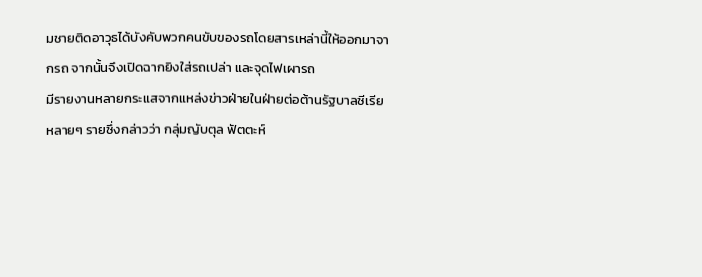มชายติดอาวุธได้บังคับพวกคนขับของรถโดยสารเหล่านี้ให้ออกมาจากรถ จากนั้นจึงเปิดฉากยิงใส่รถเปล่า และจุดไฟเผารถ
มีรายงานหลายกระแสจากแหล่งข่าวฝ่ายในฝ่ายต่อต้านรัฐบาลซีเรียหลายๆ รายซึ่งกล่าวว่า กลุ่มญับตุล ฟัตตะห์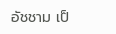อัชชาม เป็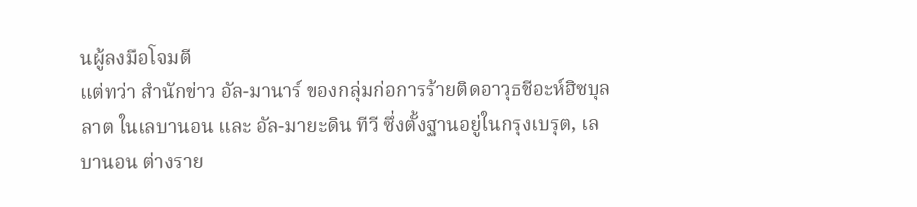นผู้ลงมือโจมตี
แต่ทว่า สำนักข่าว อัล-มานาร์ ของกลุ่มก่อการร้ายติดอาวุธชีอะห์ฮิซบุลลาต ในเลบานอน และ อัล-มายะดิน ทีวี ซึ่งตั้งฐานอยู่ในกรุงเบรุต, เลบานอน ต่างราย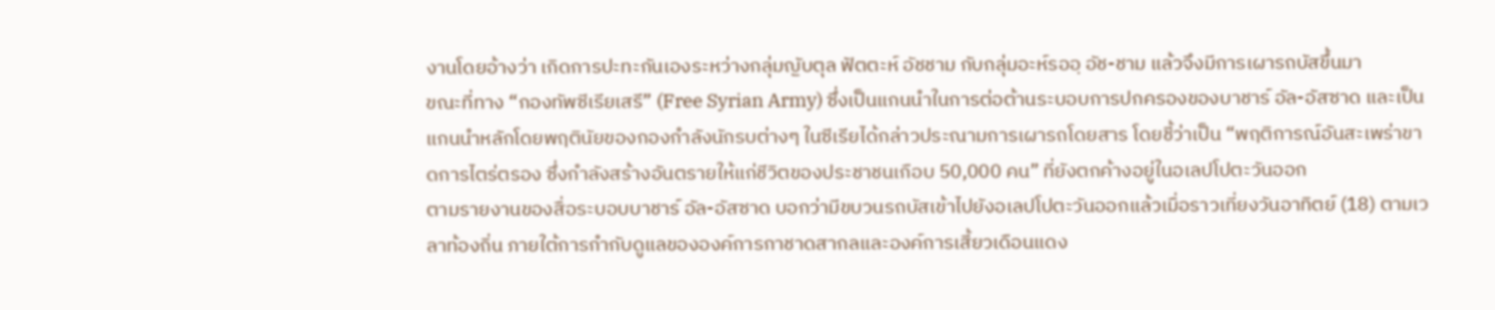งานโดยอ้างว่า เกิดการปะทะกันเองระหว่างกลุ่มญับตุล ฟัตตะห์ อัชชาม กับกลุ่มอะห์รออฺ อัช-ชาม แล้วจึงมีการเผารถบัสขึ้นมา
ขณะที่ทาง “กองทัพซีเรียเสรี” (Free Syrian Army) ซึ่งเป็นแกนนำในการต่อต้านระบอบการปกครองของบาชาร์ อัล-อัสซาด และเป็นแกนนำหลักโดยพฤตินัยของกองกำลังนักรบต่างๆ ในซีเรียได้กล่าวประณามการเผารถโดยสาร โดยชี้ว่าเป็น “พฤติการณ์อันสะเพร่าขาดการไตร่ตรอง ซึ่งกำลังสร้างอันตรายให้แก่ชีวิตของประชาชนเกือบ 50,000 คน” ที่ยังตกค้างอยู่ในอเลปโปตะวันออก
ตามรายงานของสื่อระบอบบาชาร์ อัล-อัสซาด บอกว่ามีขบวนรถบัสเข้าไปยังอเลปโปตะวันออกแล้วเมื่อราวเที่ยงวันอาทิตย์ (18) ตามเวลาท้องถิ่น ภายใต้การกำกับดูแลขององค์การกาชาดสากลและองค์การเสี้ยวเดือนแดง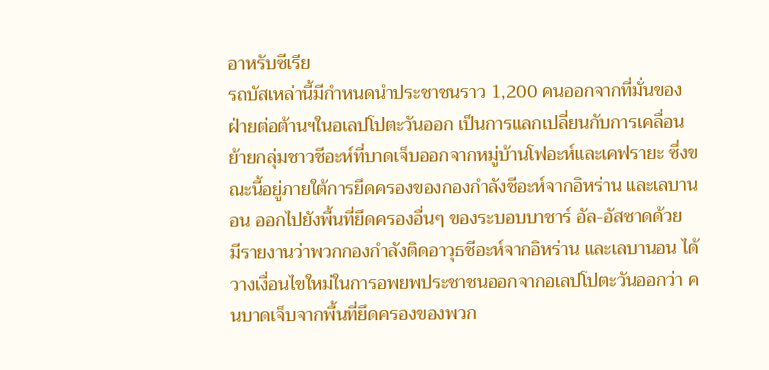อาหรับซีเรีย
รถบัสเหล่านี้มีกำหนดนำประชาชนราว 1,200 คนออกจากที่มั่นของฝ่ายต่อต้านฯในอเลปโปตะวันออก เป็นการแลกเปลี่ยนกับการเคลื่อนย้ายกลุ่มชาวชีอะห์ที่บาดเจ็บออกจากหมู่บ้านโฟอะห์และเคฟรายะ ซึ่งขณะนี้อยู่ภายใต้การยึดครองของกองกำลังชีอะห์จากอิหร่าน และเลบานอน ออกไปยังพื้นที่ยึดครองอื่นๆ ของระบอบบาชาร์ อัล-อัสซาดด้วย
มีรายงานว่าพวกกองกำลังติดอาวุธชีอะห์จากอิหร่าน และเลบานอน ได้วางเงื่อนไขใหม่ในการอพยพประชาชนออกจากอเลปโปตะวันออกว่า คนบาดเจ็บจากพื้นที่ยึดครองของพวก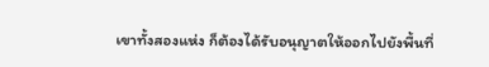เขาทั้งสองแห่ง ก็ต้องได้รับอนุญาตให้ออกไปยังพื้นที่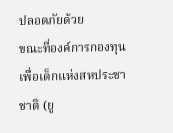ปลอดภัยด้วย
ขณะที่องค์การกองทุนเพื่อเด็กแห่งสหประชาชาติ (ยู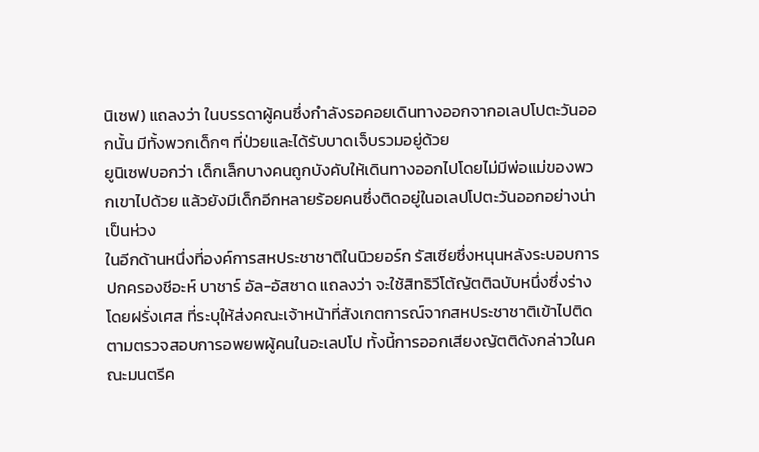นิเซฟ) แถลงว่า ในบรรดาผู้คนซึ่งกำลังรอคอยเดินทางออกจากอเลปโปตะวันออกนั้น มีทั้งพวกเด็กๆ ที่ป่วยและได้รับบาดเจ็บรวมอยู่ด้วย
ยูนิเซฟบอกว่า เด็กเล็กบางคนถูกบังคับให้เดินทางออกไปโดยไม่มีพ่อแม่ของพวกเขาไปด้วย แล้วยังมีเด็กอีกหลายร้อยคนซึ่งติดอยู่ในอเลปโปตะวันออกอย่างน่าเป็นห่วง
ในอีกด้านหนึ่งที่องค์การสหประชาชาติในนิวยอร์ก รัสเซียซึ่งหนุนหลังระบอบการปกครองชีอะห์ บาชาร์ อัล-อัสซาด แถลงว่า จะใช้สิทธิวีโต้ญัตติฉบับหนึ่งซึ่งร่างโดยฝรั่งเศส ที่ระบุให้ส่งคณะเจ้าหน้าที่สังเกตการณ์จากสหประชาชาติเข้าไปติดตามตรวจสอบการอพยพผู้คนในอะเลปโป ทั้งนี้การออกเสียงญัตติดังกล่าวในคณะมนตรีค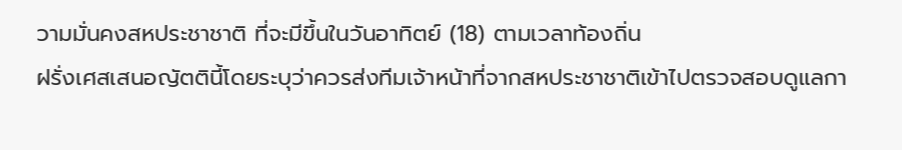วามมั่นคงสหประชาชาติ ที่จะมีขึ้นในวันอาทิตย์ (18) ตามเวลาท้องถิ่น
ฝรั่งเศสเสนอญัตตินี้โดยระบุว่าควรส่งทีมเจ้าหน้าที่จากสหประชาชาติเข้าไปตรวจสอบดูแลกา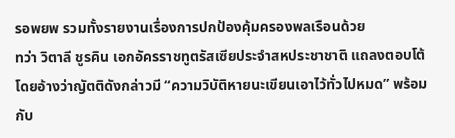รอพยพ รวมทั้งรายงานเรื่องการปกป้องคุ้มครองพลเรือนด้วย
ทว่า วิตาลี ชูรคิน เอกอัครราชทูตรัสเซียประจำสหประชาชาติ แถลงตอบโต้โดยอ้างว่าญัตติดังกล่าวมี “ความวิบัติหายนะเขียนเอาไว้ทั่วไปหมด” พร้อมกับ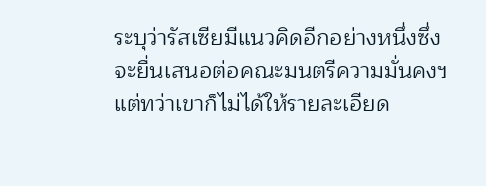ระบุว่ารัสเซียมีแนวคิดอีกอย่างหนึ่งซึ่งจะยื่นเสนอต่อคณะมนตรีความมั่นคงฯ แต่ทว่าเขาก็ไม่ได้ให้รายละเอียด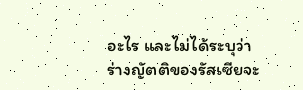อะไร และไม่ได้ระบุว่าร่างญัตติของรัสเซียจะ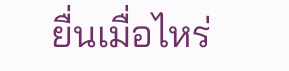ยื่นเมื่อไหร่